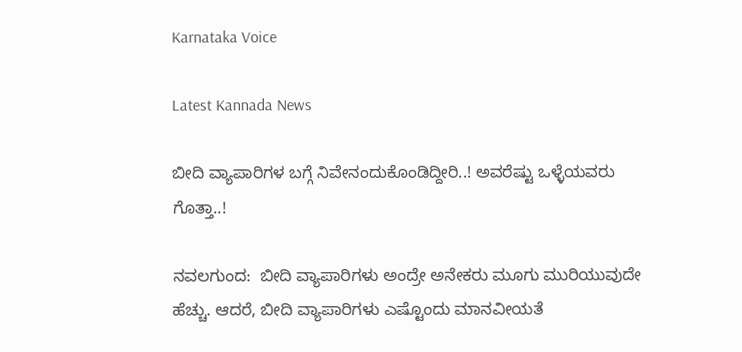Karnataka Voice

Latest Kannada News

ಬೀದಿ ವ್ಯಾಪಾರಿಗಳ ಬಗ್ಗೆ ನಿವೇನಂದುಕೊಂಡಿದ್ದೀರಿ..! ಅವರೆಷ್ಟು ಒಳ್ಳೆಯವರು ಗೊತ್ತಾ..!

ನವಲಗುಂದ:  ಬೀದಿ ವ್ಯಾಪಾರಿಗಳು ಅಂದ್ರೇ ಅನೇಕರು ಮೂಗು ಮುರಿಯುವುದೇ ಹೆಚ್ಚು. ಆದರೆ, ಬೀದಿ ವ್ಯಾಪಾರಿಗಳು ಎಷ್ಟೊಂದು ಮಾನವೀಯತೆ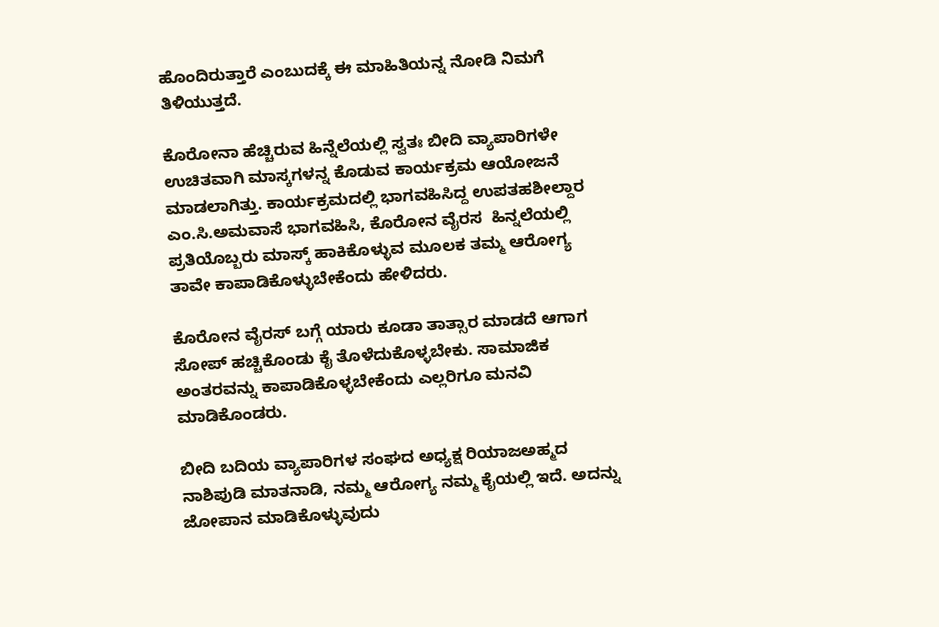ಹೊಂದಿರುತ್ತಾರೆ ಎಂಬುದಕ್ಕೆ ಈ ಮಾಹಿತಿಯನ್ನ ನೋಡಿ ನಿಮಗೆ ತಿಳಿಯುತ್ತದೆ.

ಕೊರೋನಾ ಹೆಚ್ಚಿರುವ ಹಿನ್ನೆಲೆಯಲ್ಲಿ ಸ್ವತಃ ಬೀದಿ ವ್ಯಾಪಾರಿಗಳೇ ಉಚಿತವಾಗಿ ಮಾಸ್ಕಗಳನ್ನ ಕೊಡುವ ಕಾರ್ಯಕ್ರಮ ಆಯೋಜನೆ ಮಾಡಲಾಗಿತ್ತು. ಕಾರ್ಯಕ್ರಮದಲ್ಲಿ ಭಾಗವಹಿಸಿದ್ದ ಉಪತಹಶೀಲ್ದಾರ ಎಂ.ಸಿ.ಅಮವಾಸೆ ಭಾಗವಹಿಸಿ, ಕೊರೋನ ವೈರಸ  ಹಿನ್ನಲೆಯಲ್ಲಿ ಪ್ರತಿಯೊಬ್ಬರು ಮಾಸ್ಕ್ ಹಾಕಿಕೊಳ್ಳುವ ಮೂಲಕ ತಮ್ಮ ಆರೋಗ್ಯ  ತಾವೇ ಕಾಪಾಡಿಕೊಳ್ಳುಬೇಕೆಂದು ಹೇಳಿದರು.

ಕೊರೋನ ವೈರಸ್ ಬಗ್ಗೆ ಯಾರು ಕೂಡಾ ತಾತ್ಸಾರ ಮಾಡದೆ ಆಗಾಗ ಸೋಪ್ ಹಚ್ಚಿಕೊಂಡು ಕೈ ತೊಳೆದುಕೊಳ್ಳಬೇಕು. ಸಾಮಾಜಿಕ ಅಂತರವನ್ನು ಕಾಪಾಡಿಕೊಳ್ಳಬೇಕೆಂದು ಎಲ್ಲರಿಗೂ ಮನವಿ ಮಾಡಿಕೊಂಡರು.

ಬೀದಿ ಬದಿಯ ವ್ಯಾಪಾರಿಗಳ ಸಂಘದ ಅಧ್ಯಕ್ಷ ರಿಯಾಜಅಹ್ಮದ ನಾಶಿಪುಡಿ ಮಾತನಾಡಿ, ನಮ್ಮ ಆರೋಗ್ಯ ನಮ್ಮ ಕೈಯಲ್ಲಿ ಇದೆ. ಅದನ್ನು ಜೋಪಾನ ಮಾಡಿಕೊಳ್ಳುವುದು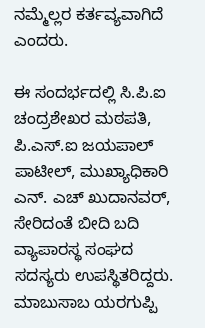ನಮ್ಮೆಲ್ಲರ ಕರ್ತವ್ಯವಾಗಿದೆ ಎಂದರು.

ಈ ಸಂದರ್ಭದಲ್ಲಿ ಸಿ.ಪಿ.ಐ ಚಂದ್ರಶೇಖರ ಮಠಪತಿ,  ಪಿ.ಎಸ್.ಐ ಜಯಪಾಲ್  ಪಾಟೀಲ್, ಮುಖ್ಯಾಧಿಕಾರಿ ಎನ್. ಎಚ್ ಖುದಾನವರ್, ಸೇರಿದಂತೆ ಬೀದಿ ಬದಿ ವ್ಯಾಪಾರಸ್ಥ ಸಂಘದ ಸದಸ್ಯರು ಉಪಸ್ಥಿತರಿದ್ದರು. ಮಾಬುಸಾಬ ಯರಗುಪ್ಪಿ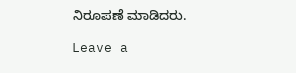ನಿರೂಪಣೆ ಮಾಡಿದರು.

Leave a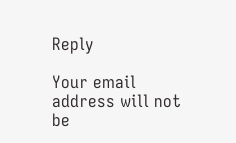Reply

Your email address will not be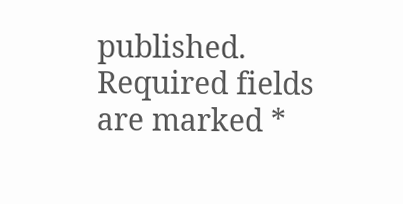published. Required fields are marked *